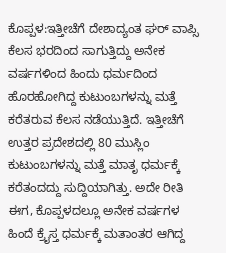ಕೊಪ್ಪಳ:ಇತ್ತೀಚೆಗೆ ದೇಶಾದ್ಯಂತ ಘರ್ ವಾಪ್ಸಿ ಕೆಲಸ ಭರದಿಂದ ಸಾಗುತ್ತಿದ್ದು ಅನೇಕ ವರ್ಷಗಳಿಂದ ಹಿಂದು ಧರ್ಮದಿಂದ ಹೊರಹೋಗಿದ್ದ ಕುಟುಂಬಗಳನ್ನು ಮತ್ತೆ ಕರೆತರುವ ಕೆಲಸ ನಡೆಯುತ್ತಿದೆ. ಇತ್ತೀಚೆಗೆ ಉತ್ತರ ಪ್ರದೇಶದಲ್ಲಿ 80 ಮುಸ್ಲಿಂ ಕುಟುಂಬಗಳನ್ನು ಮತ್ತೆ ಮಾತೃ ಧರ್ಮಕ್ಕೆ ಕರೆತಂದದ್ದು ಸುದ್ದಿಯಾಗಿತ್ತು. ಅದೇ ರೀತಿ ಈಗ, ಕೊಪ್ಪಳದಲ್ಲೂ ಅನೇಕ ವರ್ಷಗಳ ಹಿಂದೆ ಕ್ರೈಸ್ತ ಧರ್ಮಕ್ಕೆ ಮತಾಂತರ ಆಗಿದ್ದ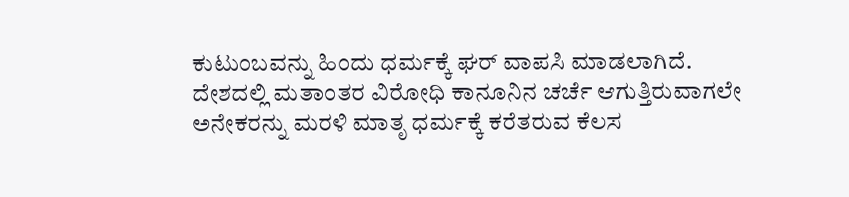ಕುಟುಂಬವನ್ನು ಹಿಂದು ಧರ್ಮಕ್ಕೆ ಘರ್ ವಾಪಸಿ ಮಾಡಲಾಗಿದೆ.
ದೇಶದಲ್ಲಿ ಮತಾಂತರ ವಿರೋಧಿ ಕಾನೂನಿನ ಚರ್ಚೆ ಆಗುತ್ತಿರುವಾಗಲೇ ಅನೇಕರನ್ನು ಮರಳಿ ಮಾತೃ ಧರ್ಮಕ್ಕೆ ಕರೆತರುವ ಕೆಲಸ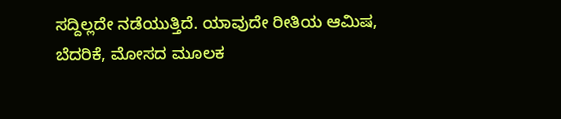ಸದ್ದಿಲ್ಲದೇ ನಡೆಯುತ್ತಿದೆ. ಯಾವುದೇ ರೀತಿಯ ಆಮಿಷ, ಬೆದರಿಕೆ, ಮೋಸದ ಮೂಲಕ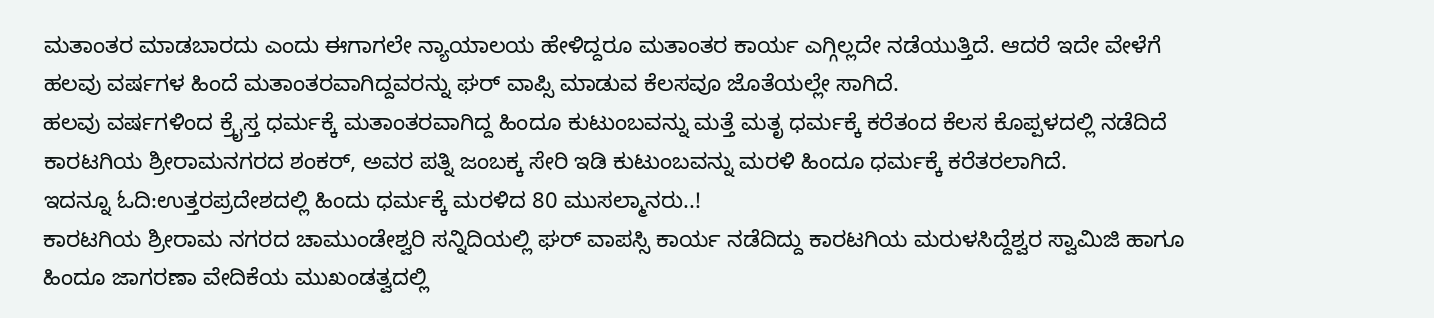ಮತಾಂತರ ಮಾಡಬಾರದು ಎಂದು ಈಗಾಗಲೇ ನ್ಯಾಯಾಲಯ ಹೇಳಿದ್ದರೂ ಮತಾಂತರ ಕಾರ್ಯ ಎಗ್ಗಿಲ್ಲದೇ ನಡೆಯುತ್ತಿದೆ. ಆದರೆ ಇದೇ ವೇಳೆಗೆ ಹಲವು ವರ್ಷಗಳ ಹಿಂದೆ ಮತಾಂತರವಾಗಿದ್ದವರನ್ನು ಘರ್ ವಾಪ್ಸಿ ಮಾಡುವ ಕೆಲಸವೂ ಜೊತೆಯಲ್ಲೇ ಸಾಗಿದೆ.
ಹಲವು ವರ್ಷಗಳಿಂದ ಕ್ರೈಸ್ತ ಧರ್ಮಕ್ಕೆ ಮತಾಂತರವಾಗಿದ್ದ ಹಿಂದೂ ಕುಟುಂಬವನ್ನು ಮತ್ತೆ ಮತೃ ಧರ್ಮಕ್ಕೆ ಕರೆತಂದ ಕೆಲಸ ಕೊಪ್ಪಳದಲ್ಲಿ ನಡೆದಿದೆ ಕಾರಟಗಿಯ ಶ್ರೀರಾಮನಗರದ ಶಂಕರ್, ಅವರ ಪತ್ನಿ ಜಂಬಕ್ಕ ಸೇರಿ ಇಡಿ ಕುಟುಂಬವನ್ನು ಮರಳಿ ಹಿಂದೂ ಧರ್ಮಕ್ಕೆ ಕರೆತರಲಾಗಿದೆ.
ಇದನ್ನೂ ಓದಿ:ಉತ್ತರಪ್ರದೇಶದಲ್ಲಿ ಹಿಂದು ಧರ್ಮಕ್ಕೆ ಮರಳಿದ 80 ಮುಸಲ್ಮಾನರು..!
ಕಾರಟಗಿಯ ಶ್ರೀರಾಮ ನಗರದ ಚಾಮುಂಡೇಶ್ವರಿ ಸನ್ನಿದಿಯಲ್ಲಿ ಘರ್ ವಾಪಸ್ಸಿ ಕಾರ್ಯ ನಡೆದಿದ್ದು ಕಾರಟಗಿಯ ಮರುಳಸಿದ್ದೆಶ್ವರ ಸ್ವಾಮಿಜಿ ಹಾಗೂ ಹಿಂದೂ ಜಾಗರಣಾ ವೇದಿಕೆಯ ಮುಖಂಡತ್ವದಲ್ಲಿ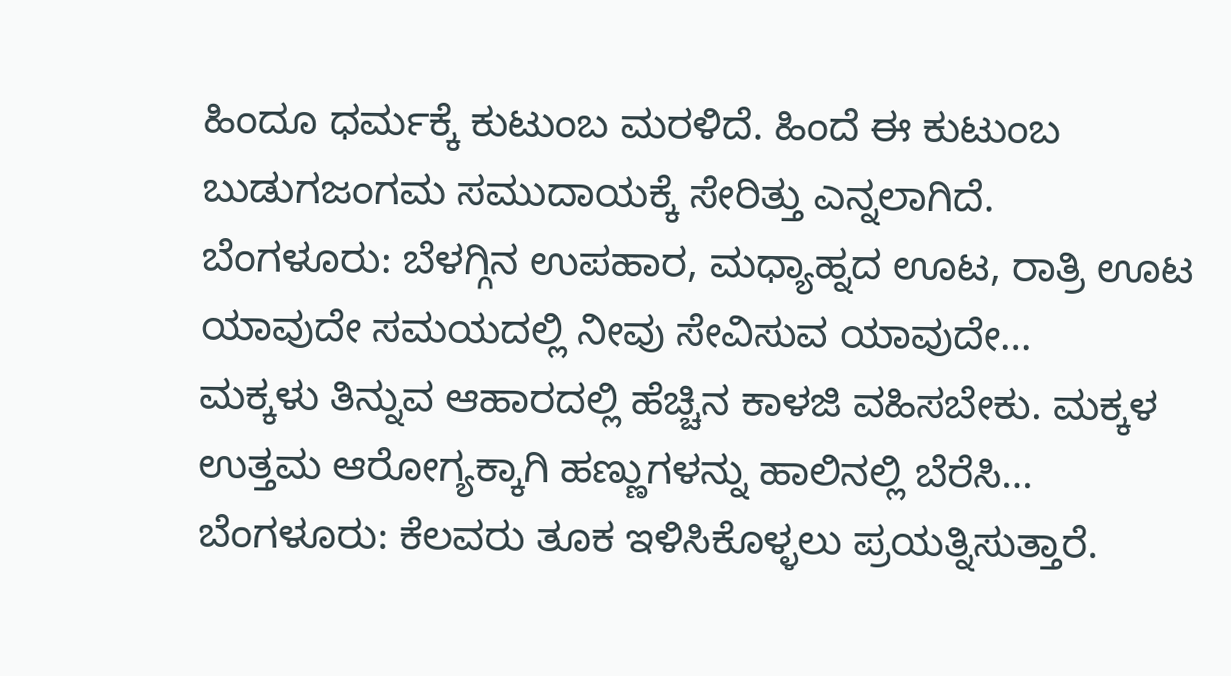ಹಿಂದೂ ಧರ್ಮಕ್ಕೆ ಕುಟುಂಬ ಮರಳಿದೆ. ಹಿಂದೆ ಈ ಕುಟುಂಬ ಬುಡುಗಜಂಗಮ ಸಮುದಾಯಕ್ಕೆ ಸೇರಿತ್ತು ಎನ್ನಲಾಗಿದೆ.
ಬೆಂಗಳೂರು: ಬೆಳಗ್ಗಿನ ಉಪಹಾರ, ಮಧ್ಯಾಹ್ನದ ಊಟ, ರಾತ್ರಿ ಊಟ ಯಾವುದೇ ಸಮಯದಲ್ಲಿ ನೀವು ಸೇವಿಸುವ ಯಾವುದೇ…
ಮಕ್ಕಳು ತಿನ್ನುವ ಆಹಾರದಲ್ಲಿ ಹೆಚ್ಚಿನ ಕಾಳಜಿ ವಹಿಸಬೇಕು. ಮಕ್ಕಳ ಉತ್ತಮ ಆರೋಗ್ಯಕ್ಕಾಗಿ ಹಣ್ಣುಗಳನ್ನು ಹಾಲಿನಲ್ಲಿ ಬೆರೆಸಿ…
ಬೆಂಗಳೂರು: ಕೆಲವರು ತೂಕ ಇಳಿಸಿಕೊಳ್ಳಲು ಪ್ರಯತ್ನಿಸುತ್ತಾರೆ.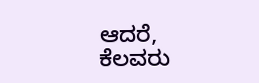ಆದರೆ, ಕೆಲವರು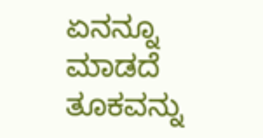ಏನನ್ನೂ ಮಾಡದೆ ತೂಕವನ್ನು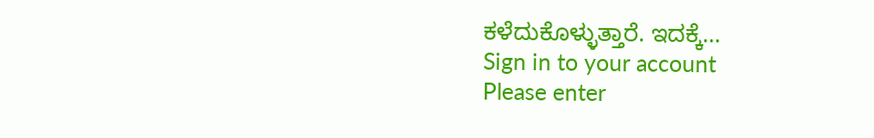ಕಳೆದುಕೊಳ್ಳುತ್ತಾರೆ. ಇದಕ್ಕೆ…
Sign in to your account
Please enter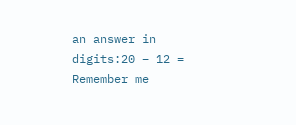an answer in digits:20 − 12 =
Remember me